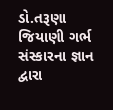ડો.તરૂણા જિયાણી ગર્ભ સંસ્કારના જ્ઞાન દ્વારા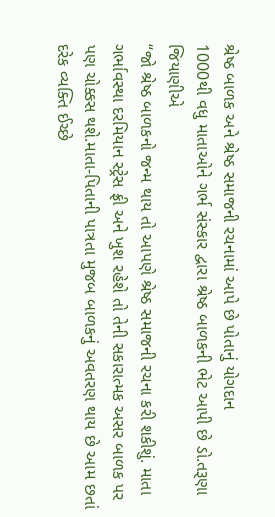શ્રેષ્ઠ બાળક અને શ્રેષ્ઠ સમાજની રચનામાં આપે છે પોતાનું યોગદાન
1000થી વધુ માતાઓને ગર્ભ સંસ્કાર દ્વારા શ્રેષ્ઠ બાળકની ભેટ આપી છે ડો.તરૂણા જિયાણીએ
“જો શ્રેષ્ઠ બાળકનો જન્મ થાય તો આપણે શ્રેષ્ઠ સમાજની રચના કરી શકીશું. માતા ગર્ભાવસ્થા દરમિયાન સ્ટ્રેસ ફ્રી અને ખુશ રહેશે તો તેની સકારાત્મક અસર બાળક પર પણ ચોક્કસ થશે.માતા-પિતાની પાત્રતા મુજબ બાળકનું અવતરણ થાય છે આમ છતાં દરેક વ્યક્તિ ઈચ્છે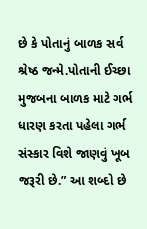છે કે પોતાનું બાળક સર્વ શ્રેષ્ઠ જન્મે.પોતાની ઈચ્છા મુજબના બાળક માટે ગર્ભ ધારણ કરતા પહેલા ગર્ભ સંસ્કાર વિશે જાણવું ખૂબ જરૂરી છે.” આ શબ્દો છે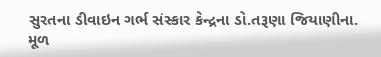સુરતના ડીવાઇન ગર્ભ સંસ્કાર કેન્દ્રના ડો.તરૂણા જિયાણીના.
મૂળ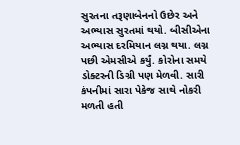સુરતના તરૂણાબેનનો ઉછેર અને અભ્યાસ સુરતમાં થયો. બીસીએના અભ્યાસ દરમિયાન લગ્ન થયા. લગ્ન પછી એમસીએ કર્યું. કોરોના સમયે ડોક્ટરની ડિગ્રી પણ મેળવી. સારી કંપનીમાં સારા પેકેજ સાથે નોકરી મળતી હતી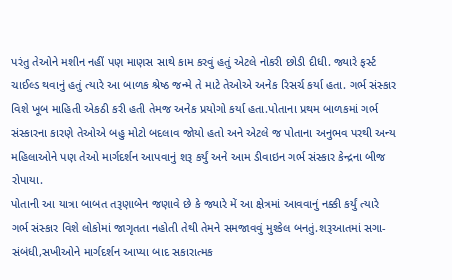પરંતુ તેઓને મશીન નહીં પણ માણસ સાથે કામ કરવું હતું એટલે નોકરી છોડી દીધી. જ્યારે ફર્સ્ટ ચાઈલ્ડ થવાનું હતું ત્યારે આ બાળક શ્રેષ્ઠ જન્મે તે માટે તેઓએ અનેક રિસર્ચ કર્યા હતા. ગર્ભ સંસ્કાર વિશે ખૂબ માહિતી એકઠી કરી હતી તેમજ અનેક પ્રયોગો કર્યા હતા.પોતાના પ્રથમ બાળકમાં ગર્ભ સંસ્કારના કારણે તેઓએ બહુ મોટો બદલાવ જોયો હતો અને એટલે જ પોતાના અનુભવ પરથી અન્ય મહિલાઓને પણ તેઓ માર્ગદર્શન આપવાનું શરૂ કર્યું અને આમ ડીવાઇન ગર્ભ સંસ્કાર કેન્દ્રના બીજ રોપાયા.
પોતાની આ યાત્રા બાબત તરૂણાબેન જણાવે છે કે જ્યારે મેં આ ક્ષેત્રમાં આવવાનું નક્કી કર્યું ત્યારે ગર્ભ સંસ્કાર વિશે લોકોમાં જાગૃતતા નહોતી તેથી તેમને સમજાવવું મુશ્કેલ બનતું.શરૂઆતમાં સગા-સંબંધી,સખીઓને માર્ગદર્શન આપ્યા બાદ સકારાત્મક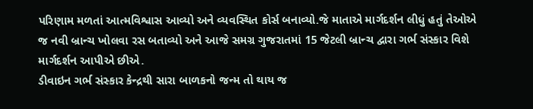પરિણામ મળતાં આત્મવિશ્વાસ આવ્યો અને વ્યવસ્થિત કોર્સ બનાવ્યો.જે માતાએ માર્ગદર્શન લીધું હતું તેઓએ જ નવી બ્રાન્ચ ખોલવા રસ બતાવ્યો અને આજે સમગ્ર ગુજરાતમાં 15 જેટલી બ્રાન્ચ દ્વારા ગર્ભ સંસ્કાર વિશે માર્ગદર્શન આપીએ છીએ.
ડીવાઇન ગર્ભ સંસ્કાર કેન્દ્રથી સારા બાળકનો જન્મ તો થાય જ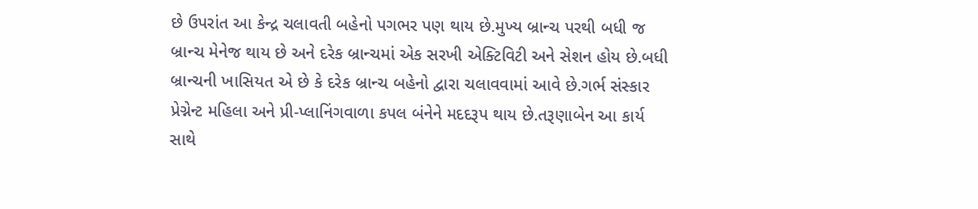છે ઉપરાંત આ કેન્દ્ર ચલાવતી બહેનો પગભર પણ થાય છે.મુખ્ય બ્રાન્ચ પરથી બધી જ બ્રાન્ચ મેનેજ થાય છે અને દરેક બ્રાન્ચમાં એક સરખી એક્ટિવિટી અને સેશન હોય છે.બધી બ્રાન્ચની ખાસિયત એ છે કે દરેક બ્રાન્ચ બહેનો દ્વારા ચલાવવામાં આવે છે.ગર્ભ સંસ્કાર પ્રેગ્નેન્ટ મહિલા અને પ્રી-પ્લાનિંગવાળા કપલ બંનેને મદદરૂપ થાય છે.તરૂણાબેન આ કાર્ય સાથે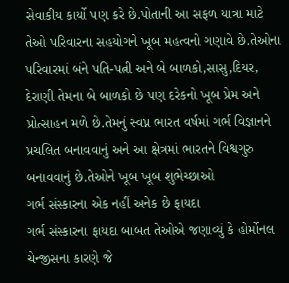સેવાકીય કાર્યો પણ કરે છે.પોતાની આ સફળ યાત્રા માટે તેઓ પરિવારના સહયોગને ખૂબ મહત્વનો ગણાવે છે.તેઓના પરિવારમાં બંને પતિ-પત્ની અને બે બાળકો,સાસુ,દિયર, દેરાણી તેમના બે બાળકો છે પણ દરેકનો ખૂબ પ્રેમ અને પ્રોત્સાહન મળે છે.તેમનું સ્વપ્ન ભારત વર્ષમાં ગર્ભ વિજ્ઞાનને પ્રચલિત બનાવવાનું અને આ ક્ષેત્રમાં ભારતને વિશ્વગુરુ બનાવવાનું છે.તેઓને ખૂબ ખૂબ શુભેચ્છાઓ
ગર્ભ સંસ્કારના એક નહીં અનેક છે ફાયદા
ગર્ભ સંસ્કારના ફાયદા બાબત તેઓએ જણાવ્યું કે હોર્મોનલ ચેન્જીસના કારણે જે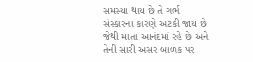સમસ્યા થાય છે તે ગર્ભ સંસ્કારના કારણે અટકી જાય છે જેથી માતા આનંદમાં રહે છે અને તેની સારી અસર બાળક પર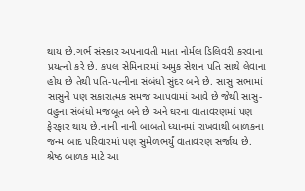થાય છે.ગર્ભ સંસ્કાર અપનાવતી માતા નોર્મલ ડિલિવરી કરવાના પ્રયત્નો કરે છે. કપલ સેમિનારમાં અમુક સેશન પતિ સાથે લેવાના હોય છે તેથી પતિ-પત્નીના સંબંધો સુંદર બને છે. સાસુ સભામાં સાસુને પણ સકારાત્મક સમજ આપવામાં આવે છે જેથી સાસુ-વહુના સંબંધો મજબૂત બને છે અને ઘરના વાતાવરણમાં પણ ફેરફાર થાય છે.નાની નાની બાબતો ધ્યાનમાં રાખવાથી બાળકના જન્મ બાદ પરિવારમાં પણ સુમેળભર્યું વાતાવરણ સર્જાય છે.
શ્રેષ્ઠ બાળક માટે આ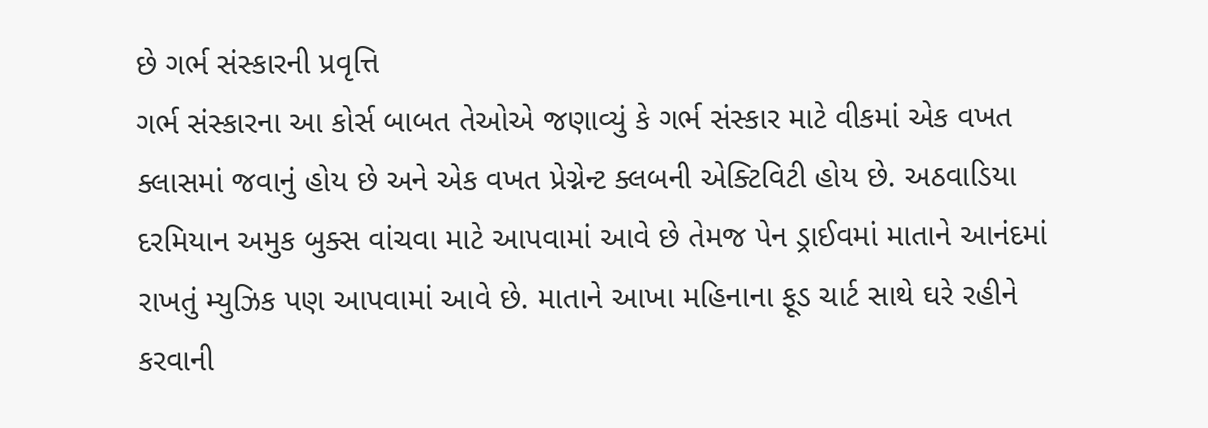છે ગર્ભ સંસ્કારની પ્રવૃત્તિ
ગર્ભ સંસ્કારના આ કોર્સ બાબત તેઓએ જણાવ્યું કે ગર્ભ સંસ્કાર માટે વીકમાં એક વખત ક્લાસમાં જવાનું હોય છે અને એક વખત પ્રેગ્નેન્ટ ક્લબની એક્ટિવિટી હોય છે. અઠવાડિયા દરમિયાન અમુક બુક્સ વાંચવા માટે આપવામાં આવે છે તેમજ પેન ડ્રાઈવમાં માતાને આનંદમાં રાખતું મ્યુઝિક પણ આપવામાં આવે છે. માતાને આખા મહિનાના ફૂડ ચાર્ટ સાથે ઘરે રહીને કરવાની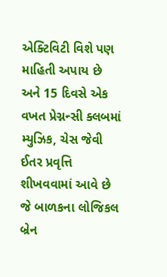એક્ટિવિટી વિશે પણ માહિતી અપાય છે અને 15 દિવસે એક વખત પ્રેગ્નન્સી ક્લબમાં મ્યુઝિક, ચેસ જેવી ઈતર પ્રવૃત્તિ શીખવવામાં આવે છે જે બાળકના લોજિકલ બ્રેન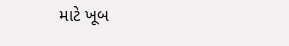માટે ખૂબ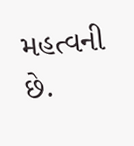મહત્વની છે.